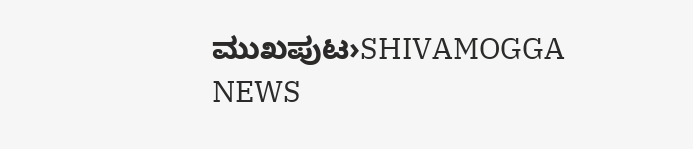ಮುಖಪುಟ›SHIVAMOGGA NEWS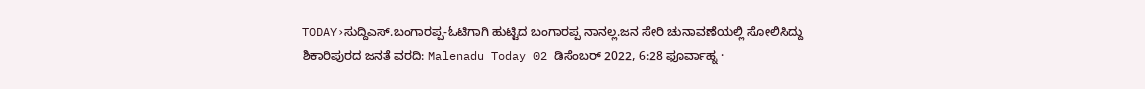TODAY›ಸುದ್ದಿಎಸ್.ಬಂಗಾರಪ್ಪ-ಓಟಿಗಾಗಿ ಹುಟ್ಟಿದ ಬಂಗಾರಪ್ಪ ನಾನಲ್ಲ.ಜನ ಸೇರಿ ಚುನಾವಣೆಯಲ್ಲಿ ಸೋಲಿಸಿದ್ದು ಶಿಕಾರಿಪುರದ ಜನತೆ ವರದಿ: Malenadu Today 02 ಡಿಸೆಂಬರ್ 2022, 6:28 ಫೂರ್ವಾಹ್ನ ·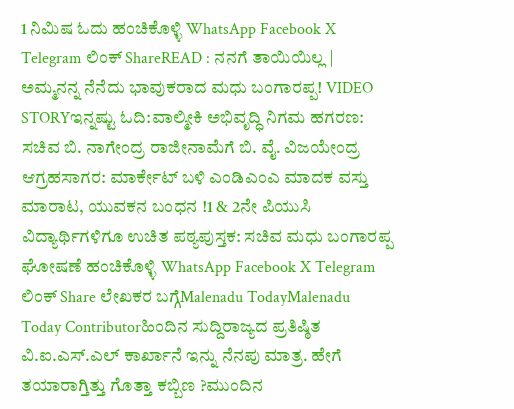1 ನಿಮಿಷ ಓದು ಹಂಚಿಕೊಳ್ಳಿ WhatsApp Facebook X Telegram ಲಿಂಕ್ ShareREAD : ನನಗೆ ತಾಯಿಯಿಲ್ಲ | ಅಮ್ಮನನ್ನ ನೆನೆದು ಭಾವುಕರಾದ ಮಧು ಬಂಗಾರಪ್ಪ! VIDEO STORYಇನ್ನಷ್ಟು ಓದಿ:ವಾಲ್ಮೀಕಿ ಅಭಿವೃದ್ಧಿ ನಿಗಮ ಹಗರಣ: ಸಚಿವ ಬಿ. ನಾಗೇಂದ್ರ ರಾಜೀನಾಮೆಗೆ ಬಿ. ವೈ. ವಿಜಯೇಂದ್ರ ಆಗ್ರಹಸಾಗರ: ಮಾರ್ಕೇಟ್ ಬಳಿ ಎಂಡಿಎಂಎ ಮಾದಕ ವಸ್ತು ಮಾರಾಟ, ಯುವಕನ ಬಂಧನ !1 & 2ನೇ ಪಿಯುಸಿ ವಿದ್ಯಾರ್ಥಿಗಳಿಗೂ ಉಚಿತ ಪಠ್ಯಪುಸ್ತಕ: ಸಚಿವ ಮಧು ಬಂಗಾರಪ್ಪ ಘೋಷಣೆ ಹಂಚಿಕೊಳ್ಳಿ WhatsApp Facebook X Telegram ಲಿಂಕ್ Share ಲೇಖಕರ ಬಗ್ಗೆMalenadu TodayMalenadu Today Contributorಹಿಂದಿನ ಸುದ್ದಿರಾಜ್ಯದ ಪ್ರತಿಷ್ಠಿತ ವಿ.ಐ.ಎಸ್.ಎಲ್ ಕಾರ್ಖಾನೆ ಇನ್ನು ನೆನಪು ಮಾತ್ರ. ಹೇಗೆ ತಯಾರಾಗ್ತಿತ್ತು ಗೊತ್ತಾ ಕಬ್ಬಿಣ ?ಮುಂದಿನ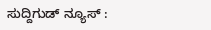ಸುದ್ದಿಗುಡ್ ನ್ಯೂಸ್ :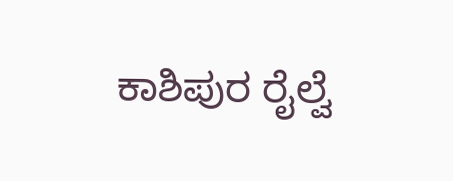ಕಾಶಿಪುರ ರೈಲ್ವೆ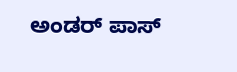ಅಂಡರ್ ಪಾಸ್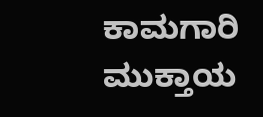ಕಾಮಗಾರಿ ಮುಕ್ತಾಯ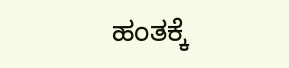ಹಂತಕ್ಕೆ